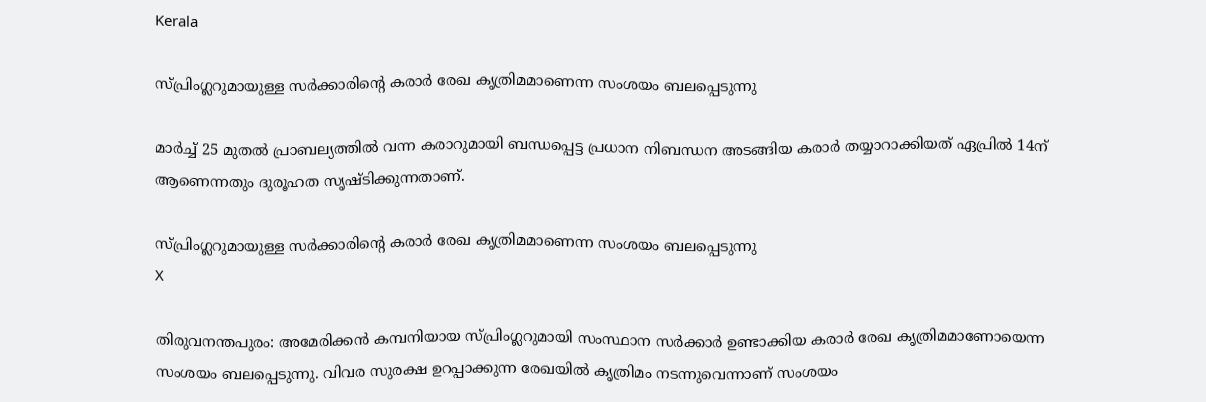Kerala

സ്പ്രിംഗ്ലറുമായുള്ള സർക്കാരിൻ്റെ കരാർ രേഖ കൃത്രിമമാണെന്ന സംശയം ബലപ്പെടുന്നു

മാർച്ച് 25 മുതൽ പ്രാബല്യത്തിൽ വന്ന കരാറുമായി ബന്ധപ്പെട്ട പ്രധാന നിബന്ധന അടങ്ങിയ കരാർ തയ്യാറാക്കിയത് ഏപ്രിൽ 14ന് ആണെന്നതും ദുരൂഹത സൃഷ്ടിക്കുന്നതാണ്.

സ്പ്രിംഗ്ലറുമായുള്ള സർക്കാരിൻ്റെ കരാർ രേഖ കൃത്രിമമാണെന്ന സംശയം ബലപ്പെടുന്നു
X

തിരുവനന്തപുരം: അമേരിക്കൻ കമ്പനിയായ സ്പ്രിംഗ്ലറുമായി സംസ്ഥാന സർക്കാർ ഉണ്ടാക്കിയ കരാർ രേഖ കൃത്രിമമാണോയെന്ന സംശയം ബലപ്പെടുന്നു. വിവര സുരക്ഷ ഉറപ്പാക്കുന്ന രേഖയിൽ കൃത്രിമം നടന്നുവെന്നാണ് സംശയം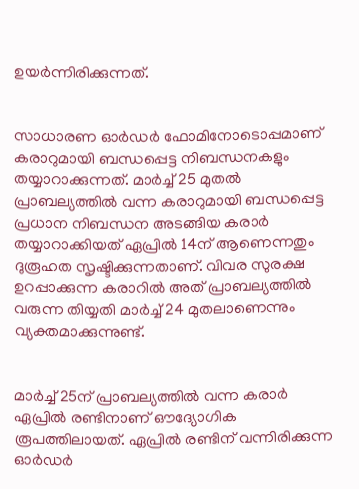ഉയർന്നിരിക്കുന്നത്.


സാധാരണ ഓർഡർ ഫോമിനോടൊപ്പമാണ് കരാറുമായി ബന്ധപ്പെട്ട നിബന്ധനകളും തയ്യാറാക്കുന്നത്. മാർച്ച് 25 മുതൽ പ്രാബല്യത്തിൽ വന്ന കരാറുമായി ബന്ധപ്പെട്ട പ്രധാന നിബന്ധന അടങ്ങിയ കരാർ തയ്യാറാക്കിയത് ഏപ്രിൽ 14ന് ആണെന്നതും ദുരൂഹത സൃഷ്ടിക്കുന്നതാണ്. വിവര സുരക്ഷ ഉറപ്പാക്കുന്ന കരാറിൽ അത് പ്രാബല്യത്തിൽ വരുന്ന തിയ്യതി മാർച്ച് 24 മുതലാണെന്നും വ്യക്തമാക്കുന്നുണ്ട്.


മാർച്ച് 25ന് പ്രാബല്യത്തിൽ വന്ന കരാർ ഏപ്രിൽ രണ്ടിനാണ് ഔദ്യോഗിക രൂപത്തിലായത്. ഏപ്രിൽ രണ്ടിന് വന്നിരിക്കുന്ന ഓർഡർ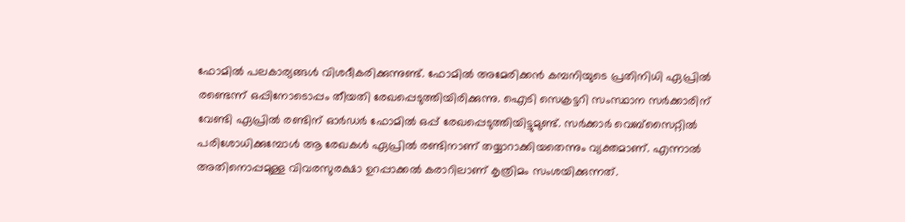ഫോമിൽ പലകാര്യങ്ങൾ വിശദീകരിക്കുന്നുണ്ട്. ഫോമിൽ അമേരിക്കൻ കമ്പനിയുടെ പ്രതിനിധി ഏപ്രിൽ രണ്ടെന്ന് ഒപ്പിനോടൊപ്പം തീയതി രേഖപ്പെടുത്തിയിരിക്കുന്നു. ഐടി സെക്രട്ടറി സംസ്ഥാന സർക്കാരിന് വേണ്ടി ഏപ്രിൽ രണ്ടിന് ഓർഡർ ഫോമിൽ ഒപ്പ് രേഖപ്പെടുത്തിയിട്ടുമുണ്ട്. സർക്കാർ വെബ്സൈറ്റിൽ പരിശോധിക്കുമ്പോൾ ആ രേഖകൾ ഏപ്രിൽ രണ്ടിനാണ് തയ്യാറാക്കിയതെന്നും വ്യക്തമാണ്. എന്നാൽ അതിനൊപ്പമുള്ള വിവരസുരക്ഷാ ഉറപ്പാക്കൽ കരാറിലാണ് കൃത്രിമം സംശയിക്കുന്നത്.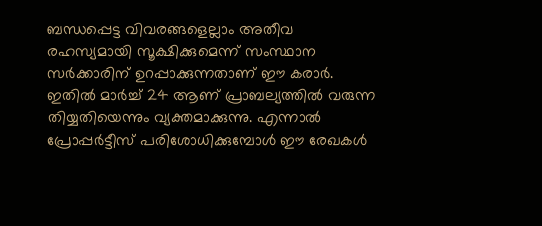ബന്ധപ്പെട്ട വിവരങ്ങളെല്ലാം അതീവ രഹസ്യമായി സൂക്ഷിക്കുമെന്ന് സംസ്ഥാന സർക്കാരിന് ഉറപ്പാക്കുന്നതാണ് ഈ കരാർ. ഇതിൽ മാർച്ച് 24 ആണ് പ്രാബല്യത്തിൽ വരുന്ന തിയ്യതിയെന്നും വ്യക്തമാക്കുന്നു. എന്നാൽ പ്രോപ്പർട്ടീസ് പരിശോധിക്കുമ്പോൾ ഈ രേഖകൾ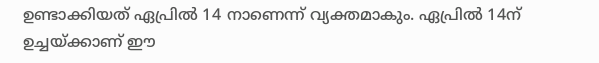ഉണ്ടാക്കിയത് ഏപ്രിൽ 14 നാണെന്ന് വ്യക്തമാകും. ഏപ്രിൽ 14ന് ഉച്ചയ്ക്കാണ് ഈ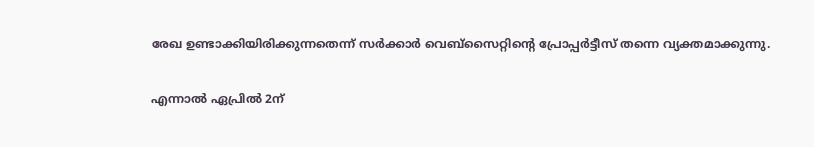രേഖ ഉണ്ടാക്കിയിരിക്കുന്നതെന്ന് സർക്കാർ വെബ്സൈറ്റിന്റെ പ്രോപ്പർട്ടീസ് തന്നെ വ്യക്തമാക്കുന്നു.

എന്നാൽ ഏപ്രിൽ 2ന്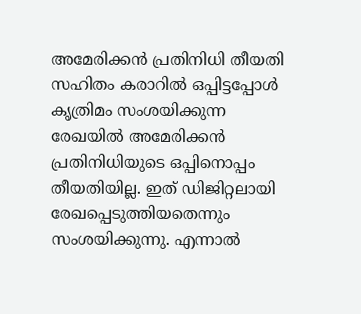അമേരിക്കൻ പ്രതിനിധി തീയതി സഹിതം കരാറിൽ ഒപ്പിട്ടപ്പോൾ കൃത്രിമം സംശയിക്കുന്ന രേഖയിൽ അമേരിക്കൻ പ്രതിനിധിയുടെ ഒപ്പിനൊപ്പം തീയതിയില്ല. ഇത് ഡിജിറ്റലായി രേഖപ്പെടുത്തിയതെന്നും സംശയിക്കുന്നു. എന്നാൽ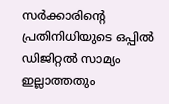സർക്കാരിന്റെ പ്രതിനിധിയുടെ ഒപ്പിൽ ഡിജിറ്റൽ സാമ്യം ഇല്ലാത്തതും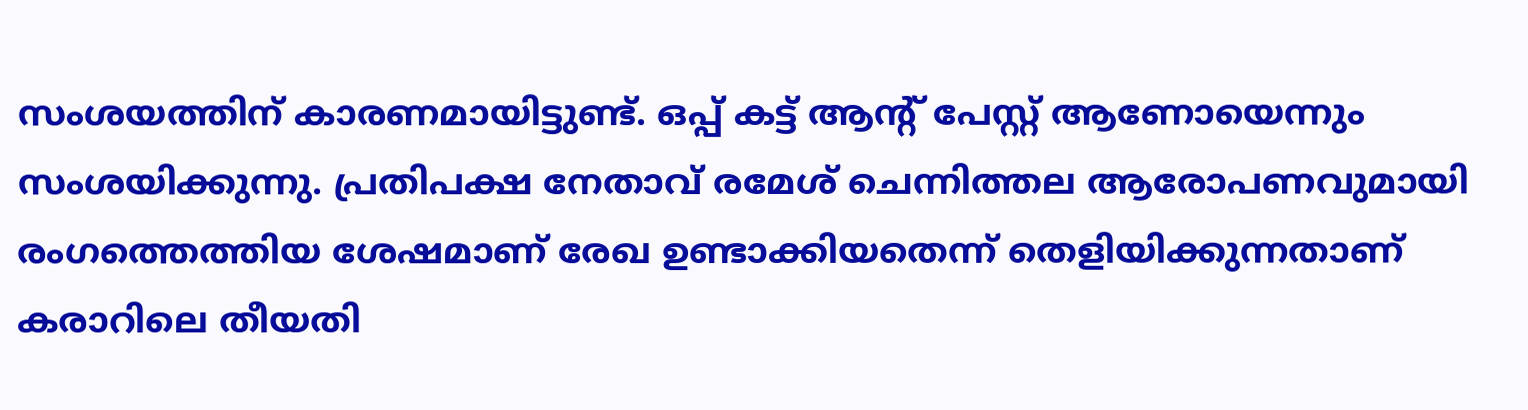സംശയത്തിന് കാരണമായിട്ടുണ്ട്. ഒപ്പ് കട്ട് ആന്റ് പേസ്റ്റ് ആണോയെന്നും സംശയിക്കുന്നു. പ്രതിപക്ഷ നേതാവ് രമേശ് ചെന്നിത്തല ആരോപണവുമായി രംഗത്തെത്തിയ ശേഷമാണ് രേഖ ഉണ്ടാക്കിയതെന്ന് തെളിയിക്കുന്നതാണ് കരാറിലെ തീയതി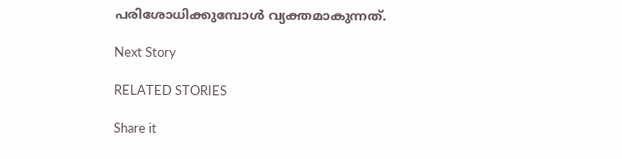പരിശോധിക്കുമ്പോൾ വ്യക്തമാകുന്നത്.

Next Story

RELATED STORIES

Share it